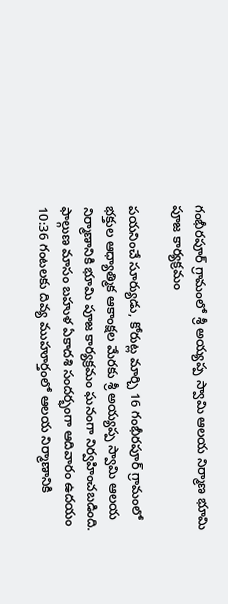గంభీరపూర్ గ్రామంలో శ్రీ అయ్యప్ప స్వామి ఆలయ నిర్మాణ భూమి పూజ కార్యక్రమం

పయనించే సూర్యుడు, కోరుట్ల మార్చి 16 గంభీరపూర్ గ్రామంలో భక్తుల ఆధ్యాత్మిక ఆకాంక్షల మేరకు శ్రీ అయ్యప్ప స్వామి ఆలయ నిర్మాణానికి భూమి పూజ కార్యక్రమం ఘనంగా నిర్వహించబడింది. ఫాల్గుణ మాసం బహుళ ఏకాదశి సందర్భంగా ఆదివారం ఉదయం 10:36 గంటలకు దివ్య ముహూర్తంలో ఆలయ నిర్మాణానికి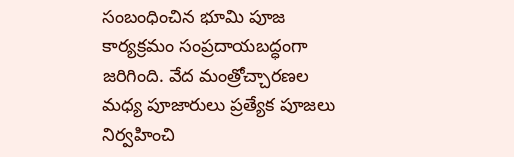సంబంధించిన భూమి పూజ కార్యక్రమం సంప్రదాయబద్ధంగా జరిగింది. వేద మంత్రోచ్చారణల మధ్య పూజారులు ప్రత్యేక పూజలు నిర్వహించి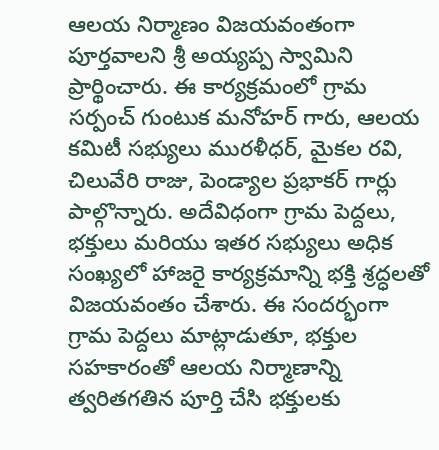ఆలయ నిర్మాణం విజయవంతంగా పూర్తవాలని శ్రీ అయ్యప్ప స్వామిని ప్రార్థించారు. ఈ కార్యక్రమంలో గ్రామ సర్పంచ్ గుంటుక మనోహర్ గారు, ఆలయ కమిటీ సభ్యులు మురళీధర్, మైకల రవి, చిలువేరి రాజు, పెండ్యాల ప్రభాకర్ గార్లు పాల్గొన్నారు. అదేవిధంగా గ్రామ పెద్దలు, భక్తులు మరియు ఇతర సభ్యులు అధిక సంఖ్యలో హాజరై కార్యక్రమాన్ని భక్తి శ్రద్ధలతో విజయవంతం చేశారు. ఈ సందర్భంగా గ్రామ పెద్దలు మాట్లాడుతూ, భక్తుల సహకారంతో ఆలయ నిర్మాణాన్ని త్వరితగతిన పూర్తి చేసి భక్తులకు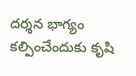దర్శన భాగ్యం కల్పించేందుకు కృషి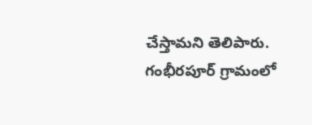చేస్తామని తెలిపారు. గంభీరపూర్ గ్రామంలో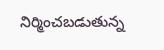నిర్మించబడుతున్న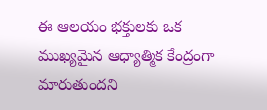ఈ ఆలయం భక్తులకు ఒక ముఖ్యమైన ఆధ్యాత్మిక కేంద్రంగా మారుతుందని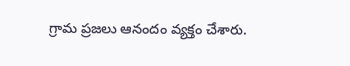గ్రామ ప్రజలు ఆనందం వ్యక్తం చేశారు.